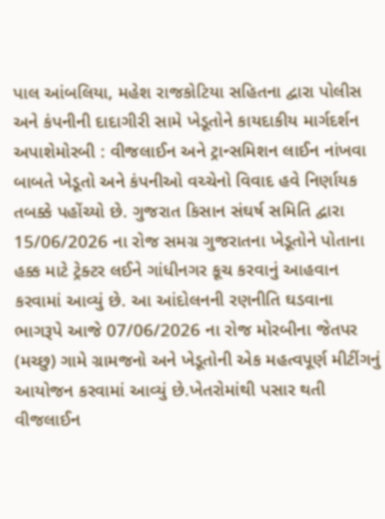પાલ આંબલિયા, મહેશ રાજકોટિયા સહિતના દ્વારા પોલીસ અને કંપનીની દાદાગીરી સામે ખેડૂતોને કાયદાકીય માર્ગદર્શન અપાશેમોરબી : વીજલાઈન અને ટ્રાન્સમિશન લાઈન નાંખવા બાબતે ખેડૂતો અને કંપનીઓ વચ્ચેનો વિવાદ હવે નિર્ણાયક તબક્કે પહોંચ્યો છે. ગુજરાત કિસાન સંઘર્ષ સમિતિ દ્વારા 15/06/2026 ના રોજ સમગ્ર ગુજરાતના ખેડૂતોને પોતાના હક્ક માટે ટ્રેક્ટર લઈને ગાંધીનગર કૂચ કરવાનું આહવાન કરવામાં આવ્યું છે. આ આંદોલનની રણનીતિ ઘડવાના ભાગરૂપે આજે 07/06/2026 ના રોજ મોરબીના જેતપર (મચ્છુ) ગામે ગ્રામજનો અને ખેડૂતોની એક મહત્વપૂર્ણ મીટીંગનું આયોજન કરવામાં આવ્યું છે.ખેતરોમાંથી પસાર થતી વીજલાઈન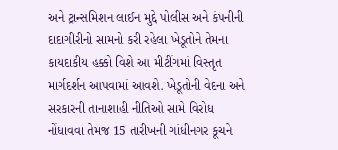અને ટ્રાન્સમિશન લાઈન મુદ્દે પોલીસ અને કંપનીની દાદાગીરીનો સામનો કરી રહેલા ખેડૂતોને તેમના કાયદાકીય હક્કો વિશે આ મીટીંગમાં વિસ્તૃત માર્ગદર્શન આપવામાં આવશે. ખેડૂતોની વેદના અને સરકારની તાનાશાહી નીતિઓ સામે વિરોધ નોંધાવવા તેમજ 15 તારીખની ગાંધીનગર કૂચને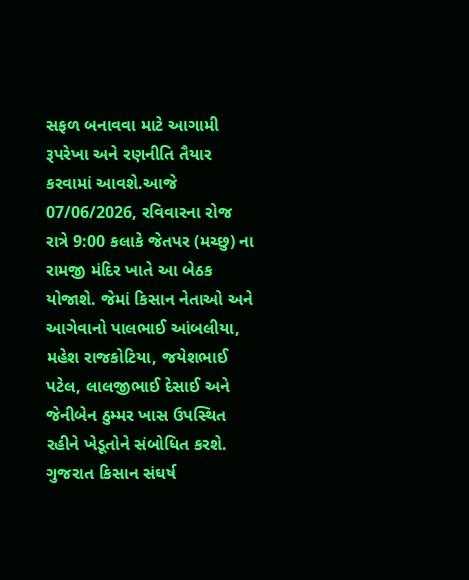સફળ બનાવવા માટે આગામી રૂપરેખા અને રણનીતિ તૈયાર કરવામાં આવશે.આજે 07/06/2026, રવિવારના રોજ રાત્રે 9:00 કલાકે જેતપર (મચ્છુ) ના રામજી મંદિર ખાતે આ બેઠક યોજાશે. જેમાં કિસાન નેતાઓ અને આગેવાનો પાલભાઈ આંબલીયા, મહેશ રાજકોટિયા, જયેશભાઈ પટેલ, લાલજીભાઈ દેસાઈ અને જેનીબેન ઠુમ્મર ખાસ ઉપસ્થિત રહીને ખેડૂતોને સંબોધિત કરશે. ગુજરાત કિસાન સંઘર્ષ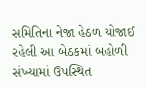સમિતિના નેજા હેઠળ યોજાઈ રહેલી આ બેઠકમાં બહોળી સંખ્યામાં ઉપસ્થિત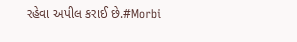રહેવા અપીલ કરાઈ છે.#Morbi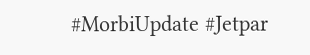#MorbiUpdate #Jetpar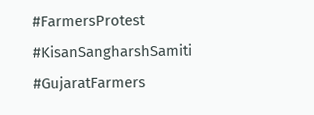#FarmersProtest #KisanSangharshSamiti #GujaratFarmers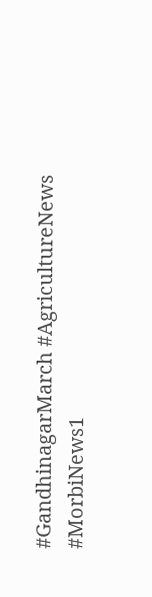#GandhinagarMarch #AgricultureNews #MorbiNews1